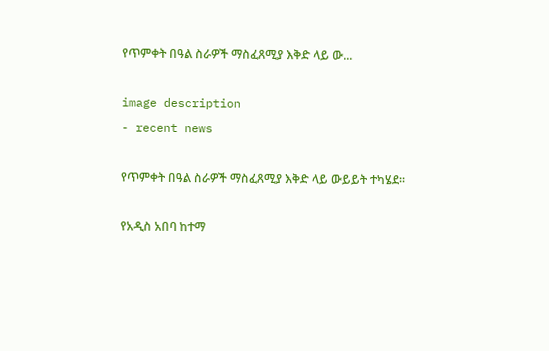የጥምቀት በዓል ስራዎች ማስፈጸሚያ እቅድ ላይ ው...

image description
- recent news

የጥምቀት በዓል ስራዎች ማስፈጸሚያ እቅድ ላይ ውይይት ተካሄደ።

የአዲስ አበባ ከተማ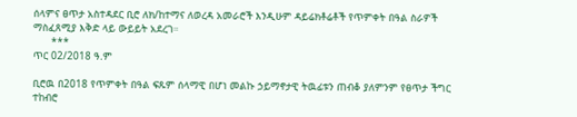ሰላምና ፀጥታ አስተዳደር ቢሮ ለክ/ከተማና ለወረዳ አመራሮች እንዲሁም ዳይሬክቶሬቶች የጥምቀት በዓል ስራዎች ማስፈጸሚያ እቅድ ላይ ውይይት አደረገ።
      ***
ጥር 02/2018 ዓ.ም

ቢሮዉ በ2018 የጥምቀት በዓል ፍጹም ሰላማዊ በሆነ መልኩ ኃይማኖታዊ ትዉፊቱን ጠብቆ ያለምንም የፀጥታ ችግር ተከብሮ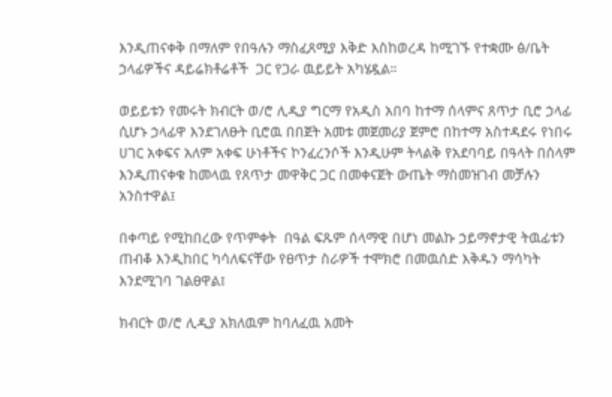እንዲጠናቀቅ በማለም የበዓሉን ማስፈጸሚያ እቅድ እስከወረዳ ከሚገኙ የተቋሙ ፅ/ቤት ኃላፊዎችና ዳይሬክቶሬቶች  ጋር የጋራ ዉይይት አካሄዷል።

ወይይቱን የመሩት ክብርት ወ/ሮ ሊዲያ ግርማ የአዲስ አበባ ከተማ ሰላምና ጸጥታ ቢሮ ኃላፊ ሲሆኑ ኃላፊዋ እንደገለፁት ቢሮዉ በበጀት አመቱ መጀመሪያ ጀምሮ በከተማ አስተዳደሩ የነበሩ ሀገር አቀፍና አለም አቀፍ ሁነቶችና ኮንፈረንሶች እንዲሁም ትላልቅ የአደባባይ በዓላት በሰላም እንዲጠናቀቁ ከመላዉ የጸጥታ መዋቅር ጋር በመቀናጀት ውጤት ማስመዝገብ መቻሉን አንስተዋል፤

በቀጣይ የሚከበረው የጥምቀት  በዓል ፍጹም ሰላማዊ በሆነ መልኩ ኃይማኖታዊ ትዉፊቱን ጠብቆ እንዲከበር ካሳለፍናቸው የፀጥታ ስራዎች ተሞክሮ በመዉሰድ እቅዱን ማሳካት እንደሚገባ ገልፀዋል፤

ክብርት ወ/ሮ ሊዲያ አክለዉም ከባለፈዉ አመት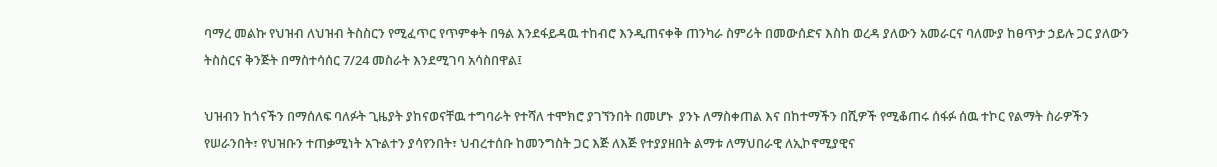ባማረ መልኩ የህዝብ ለህዝብ ትስስርን የሚፈጥር የጥምቀት በዓል እንደፋይዳዉ ተከብሮ እንዲጠናቀቅ ጠንካራ ስምሪት በመውሰድና እስከ ወረዳ ያለውን አመራርና ባለሙያ ከፀጥታ ኃይሉ ጋር ያለውን ትስስርና ቅንጅት በማስተሳሰር 7/24 መስራት እንደሚገባ አሳስበዋል፤

ህዝብን ከጎናችን በማሰለፍ ባለፉት ጊዜያት ያከናወናቸዉ ተግባራት የተሻለ ተሞክሮ ያገኘንበት በመሆኑ  ያንኑ ለማስቀጠል እና በከተማችን በሺዎች የሚቆጠሩ ሰፋፉ ሰዉ ተኮር የልማት ስራዎችን የሠራንበት፣ የህዝቡን ተጠቃሚነት አጉልተን ያሳየንበት፣ ህብረተሰቡ ከመንግስት ጋር እጅ ለእጅ የተያያዘበት ልማቱ ለማህበራዊ ለኢኮኖሚያዊና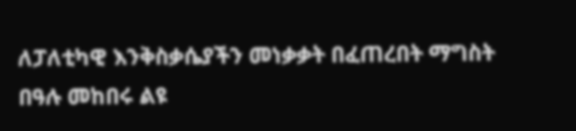ለፓለቲካዊ እንቅስቃሴያችን መነቃቃት በፈጠረበት ማግስት በዓሉ መከበሩ ልዩ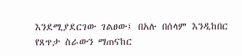እንደሚያደርገው ገልፀው፤ በአሉ በሰላም እንዲከበር የጸጥታ ስራውን ማጠናከር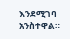እንደሚገባ አንስተዋል።